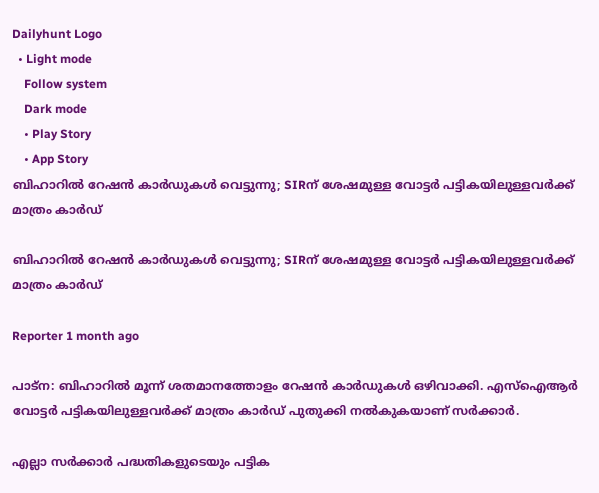Dailyhunt Logo
  • Light mode
    Follow system
    Dark mode
    • Play Story
    • App Story
ബിഹാറില്‍ റേഷന്‍ കാര്‍ഡുകള്‍ വെട്ടുന്നു; SIRന് ശേഷമുള്ള വോട്ടര്‍ പട്ടികയിലുള്ളവര്‍ക്ക് മാത്രം കാര്‍ഡ്

ബിഹാറില്‍ റേഷന്‍ കാര്‍ഡുകള്‍ വെട്ടുന്നു; SIRന് ശേഷമുള്ള വോട്ടര്‍ പട്ടികയിലുള്ളവര്‍ക്ക് മാത്രം കാര്‍ഡ്

Reporter 1 month ago

പാട്‌ന: ബിഹാറില്‍ മൂന്ന് ശതമാനത്തോളം റേഷന്‍ കാര്‍ഡുകള്‍ ഒഴിവാക്കി. എസ്‌ഐആര്‍ വോട്ടര്‍ പട്ടികയിലുള്ളവര്‍ക്ക് മാത്രം കാര്‍ഡ് പുതുക്കി നല്‍കുകയാണ് സർക്കാർ.

എല്ലാ സര്‍ക്കാര്‍ പദ്ധതികളുടെയും പട്ടിക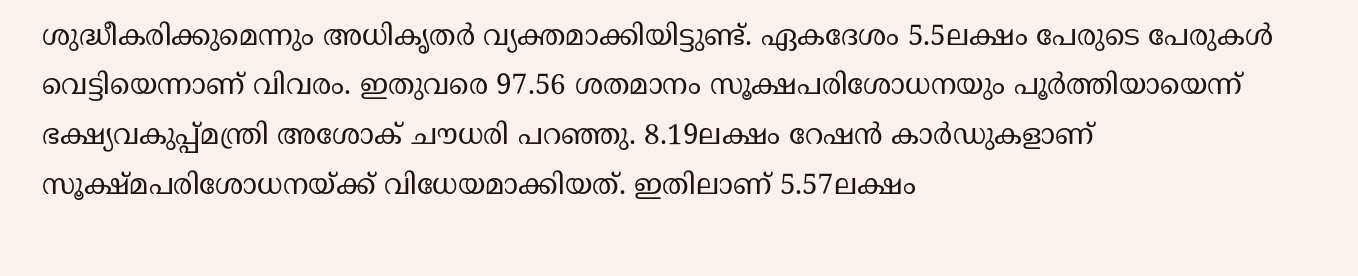ശുദ്ധീകരിക്കുമെന്നും അധികൃതർ വ്യക്തമാക്കിയിട്ടുണ്ട്. ഏകദേശം 5.5ലക്ഷം പേരുടെ പേരുകള്‍ വെട്ടിയെന്നാണ് വിവരം. ഇതുവരെ 97.56 ശതമാനം സൂക്ഷപരിശോധനയും പൂര്‍ത്തിയായെന്ന് ഭക്ഷ്യവകുപ്പ്മന്ത്രി അശോക് ചൗധരി പറഞ്ഞു. 8.19ലക്ഷം റേഷന്‍ കാര്‍ഡുകളാണ് സൂക്ഷ്മപരിശോധനയ്ക്ക് വിധേയമാക്കിയത്. ഇതിലാണ് 5.57ലക്ഷം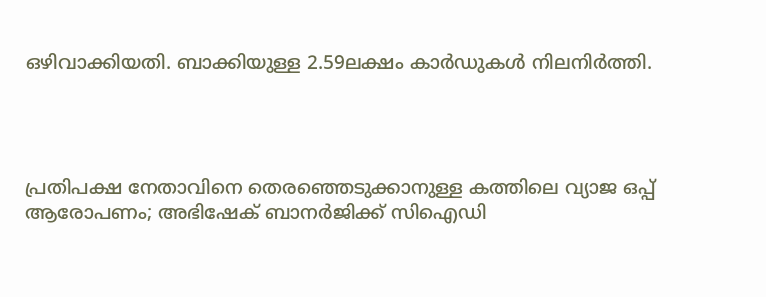ഒഴിവാക്കിയതി. ബാക്കിയുള്ള 2.59ലക്ഷം കാര്‍ഡുകള്‍ നിലനിര്‍ത്തി.




പ്രതിപക്ഷ നേതാവിനെ തെരഞ്ഞെടുക്കാനുള്ള കത്തിലെ വ്യാജ ഒപ്പ് ആരോപണം; അഭിഷേക് ബാനര്‍ജിക്ക് സിഐഡി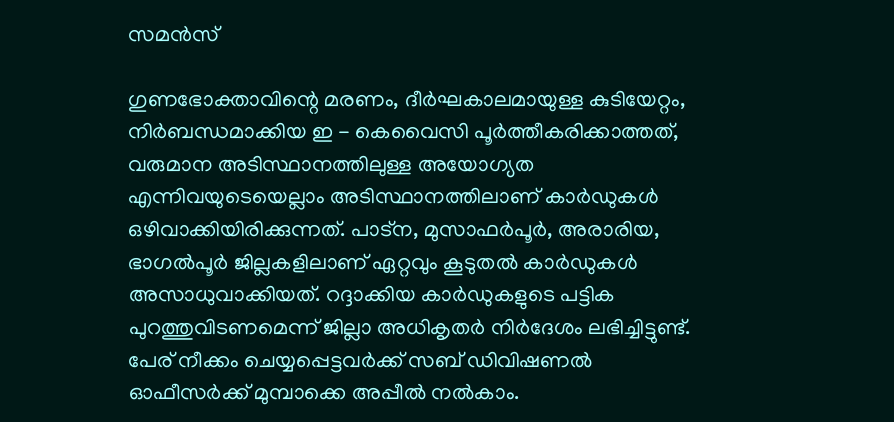സമന്‍സ്

ഗുണഭോക്താവിന്റെ മരണം, ദീര്‍ഘകാലമായുള്ള കുടിയേറ്റം, നിര്‍ബന്ധമാക്കിയ ഇ - കെവൈസി പൂര്‍ത്തീകരിക്കാത്തത്, വരുമാന അടിസ്ഥാനത്തിലുള്ള അയോഗ്യത എന്നിവയുടെയെല്ലാം അടിസ്ഥാനത്തിലാണ് കാര്‍ഡുകള്‍ ഒഴിവാക്കിയിരിക്കുന്നത്. പാട്‌ന, മുസാഫര്‍പൂര്‍, അരാരിയ, ഭാഗല്‍പൂര്‍ ജില്ലകളിലാണ് ഏറ്റവും കൂടുതല്‍ കാര്‍ഡുകള്‍ അസാധുവാക്കിയത്. റദ്ദാക്കിയ കാര്‍ഡുകളുടെ പട്ടിക പുറത്തുവിടണമെന്ന് ജില്ലാ അധികൃതര്‍ നിര്‍ദേശം ലഭിച്ചിട്ടുണ്ട്. പേര് നീക്കം ചെയ്യപ്പെട്ടവര്‍ക്ക് സബ് ഡിവിഷണല്‍ ഓഫീസര്‍ക്ക് മുമ്പാക്കെ അപ്പീല്‍ നല്‍കാം.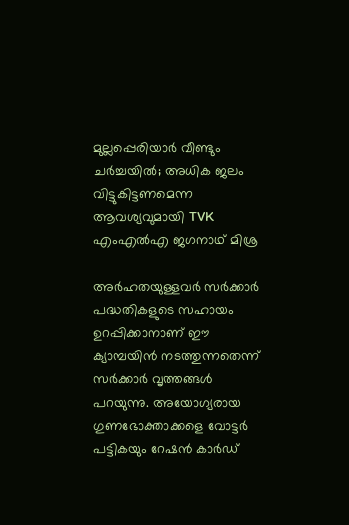മുല്ലപ്പെരിയാർ വീണ്ടും ചർച്ചയില്‍; അധിക ജലം വിട്ടുകിട്ടണമെന്ന ആവശ്യവുമായി TVK എംഎല്‍എ ജഗനാഥ് മിശ്ര

അര്‍ഹതയുള്ളവര്‍ സര്‍ക്കാര്‍ പദ്ധതികളുടെ സഹായം ഉറപ്പിക്കാനാണ് ഈ ക്യാമ്പയിന്‍ നടത്തുന്നതെന്ന് സര്‍ക്കാര്‍ വൃത്തങ്ങള്‍ പറയുന്നു. അയോഗ്യരായ ഗുണഭോക്താക്കളെ വോട്ടര്‍ പട്ടികയും റേഷന്‍ കാര്‍ഡ്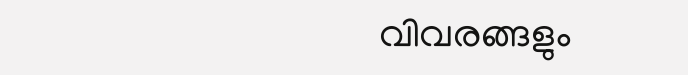വിവരങ്ങളും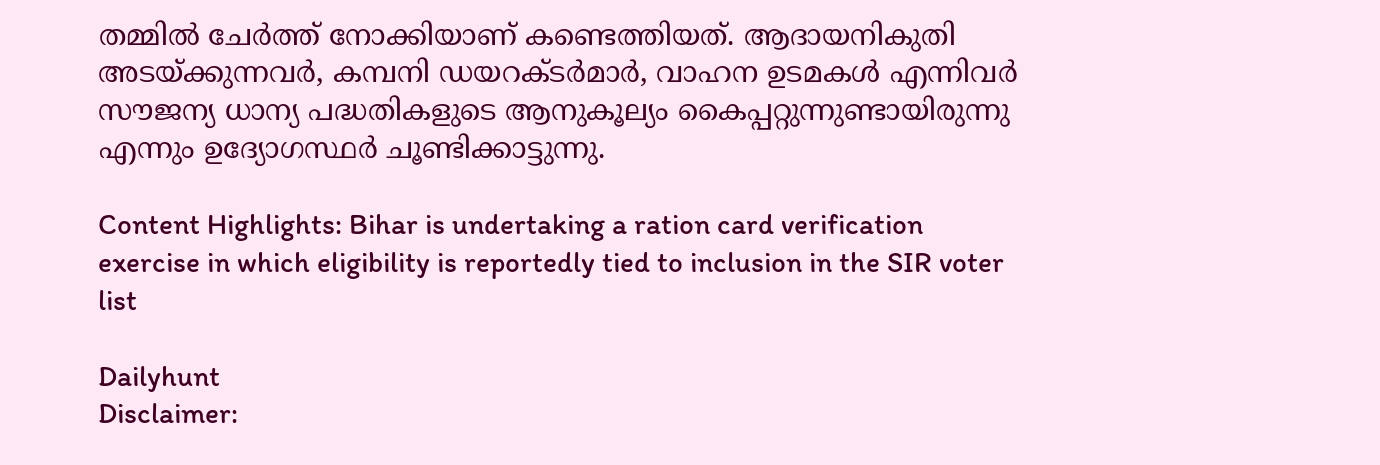തമ്മില്‍ ചേര്‍ത്ത് നോക്കിയാണ് കണ്ടെത്തിയത്. ആദായനികുതി അടയ്ക്കുന്നവര്‍, കമ്പനി ഡയറക്ടര്‍മാര്‍, വാഹന ഉടമകള്‍ എന്നിവര്‍ സൗജന്യ ധാന്യ പദ്ധതികളുടെ ആനുകൂല്യം കൈപ്പറ്റുന്നുണ്ടായിരുന്നു എന്നും ഉദ്യോഗസ്ഥര്‍ ചൂണ്ടിക്കാട്ടുന്നു.

Content Highlights: Bihar is undertaking a ration card verification exercise in which eligibility is reportedly tied to inclusion in the SIR voter list

Dailyhunt
Disclaimer: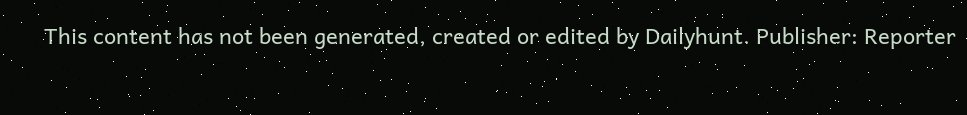This content has not been generated, created or edited by Dailyhunt. Publisher: Reporter